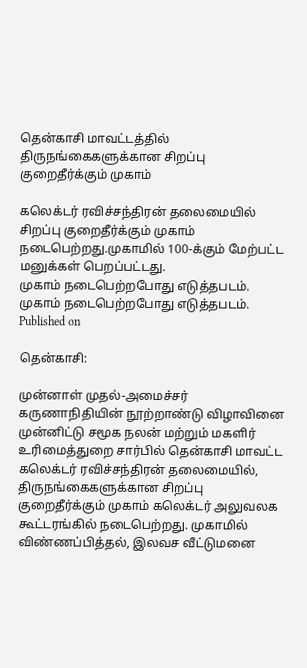தென்காசி மாவட்டத்தில் திருநங்கைகளுக்கான சிறப்பு குறைதீர்க்கும் முகாம்

கலெக்டர் ரவிச்சந்திரன் தலைமையில் சிறப்பு குறைதீர்க்கும் முகாம் நடைபெற்றது.முகாமில் 100-க்கும் மேற்பட்ட மனுக்கள் பெறப்பட்டது.
முகாம் நடைபெற்றபோது எடுத்தபடம்.
முகாம் நடைபெற்றபோது எடுத்தபடம்.
Published on

தென்காசி:

முன்னாள் முதல்-அமைச்சர் கருணாநிதியின் நூற்றாண்டு விழாவினை முன்னிட்டு சமூக நலன் மற்றும் மகளிர் உரிமைத்துறை சார்பில் தென்காசி மாவட்ட கலெக்டர் ரவிச்சந்திரன் தலைமையில், திருநங்கைகளுக்கான சிறப்பு குறைதீர்க்கும் முகாம் கலெக்டர் அலுவலக கூட்டரங்கில் நடைபெற்றது. முகாமில் விண்ணப்பித்தல், இலவச வீட்டுமனை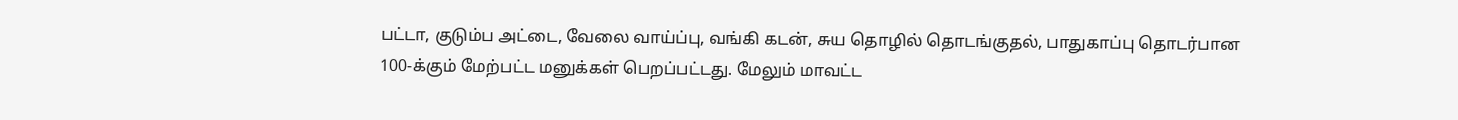பட்டா, குடும்ப அட்டை, வேலை வாய்ப்பு, வங்கி கடன், சுய தொழில் தொடங்குதல், பாதுகாப்பு தொடர்பான 100-க்கும் மேற்பட்ட மனுக்கள் பெறப்பட்டது. மேலும் மாவட்ட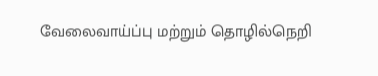வேலைவாய்ப்பு மற்றும் தொழில்நெறி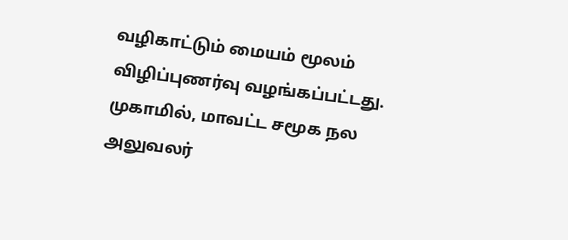வழிகாட்டும் மையம் மூலம் விழிப்புணர்வு வழங்கப்பட்டது. முகாமில், மாவட்ட சமூக நல அலுவலர்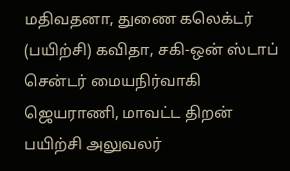மதிவதனா, துணை கலெக்டர் (பயிற்சி) கவிதா, சகி-ஒன் ஸ்டாப் சென்டர் மையநிர்வாகி ஜெயராணி, மாவட்ட திறன் பயிற்சி அலுவலர்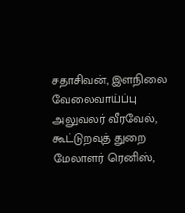சதாசிவன், இளநிலை வேலைவாய்ப்பு அலுவலர் வீரவேல், கூட்டுறவுத் துறை மேலாளர் ரெனிஸ்,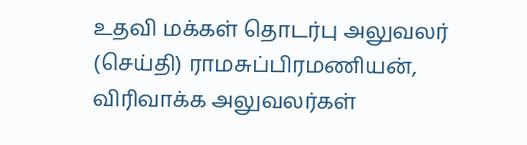உதவி மக்கள் தொடர்பு அலுவலர் (செய்தி) ராமசுப்பிரமணியன், விரிவாக்க அலுவலர்கள்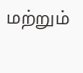மற்றும்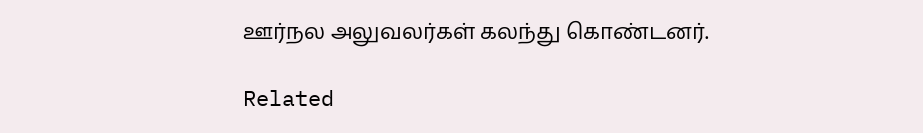ஊர்நல அலுவலர்கள் கலந்து கொண்டனர்.

Related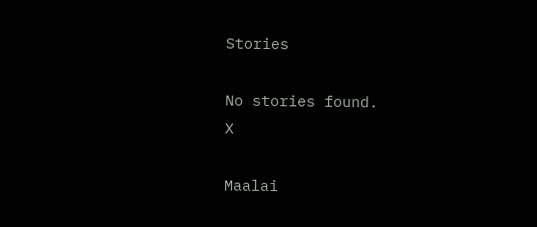Stories

No stories found.
X

Maalai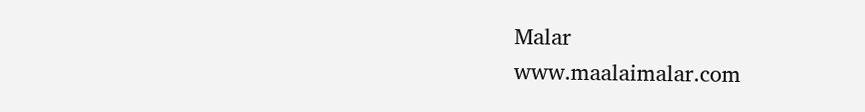Malar
www.maalaimalar.com